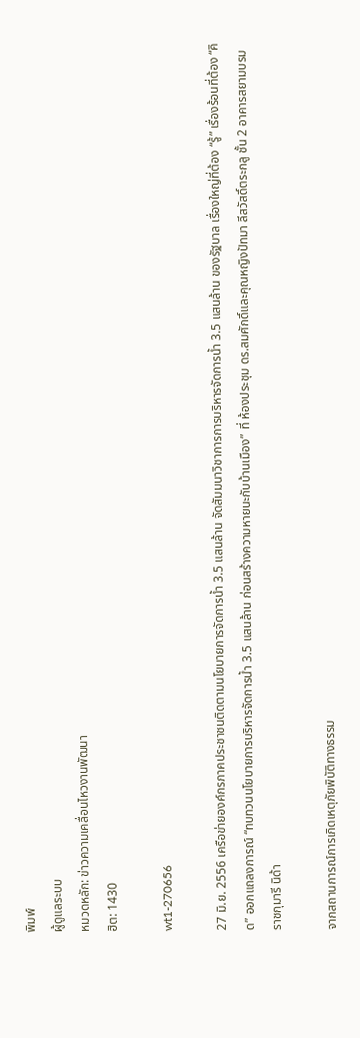พิมพ์
ผู้ดูแลระบบ
หมวดหลัก: ข่าวความเคลื่อนไหวงานพัฒนา
ฮิต: 1430

wt1-270656

27 มิ.ย. 2556 เครือข่ายองค์กรภาคประชาชนติดตามนโยบายการจัดการน้ำ 3.5 แสนล้าน จัดสัมมนาวิชาการการบริหารจัดการน้ำ 3.5 แสนล้าน ของรัฐบาล เรื่องใหญ่ที่ต้อง “รู้” เรื่องร้อนที่ต้อง “คิด” ออกแถลงการณ์ “ทบทวนนโยบายการบริหารจัดการน้ำ 3.5 แสนล้าน ก่อนสร้างความหายนะกับบ้านเมือง” ที่ ห้องประชุม ดร.สมศักดิ์และคุณหญิงปัทมา ลีสวัสดิ์ตระกลู ชั้น 2 อาคารสยามบรมราชกุมารี นิด้า

จากสถานการณ์การเกิดเหตุภัยพิบัติทางธรรม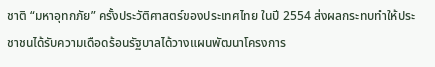ชาติ “มหาอุทกภัย” ครั้งประวัติศาสตร์ของประเทศไทย ในปี 2554 ส่งผลกระทบทำให้ประชาชนได้รับความเดือดร้อนรัฐบาลได้วางแผนพัฒนาโครงการ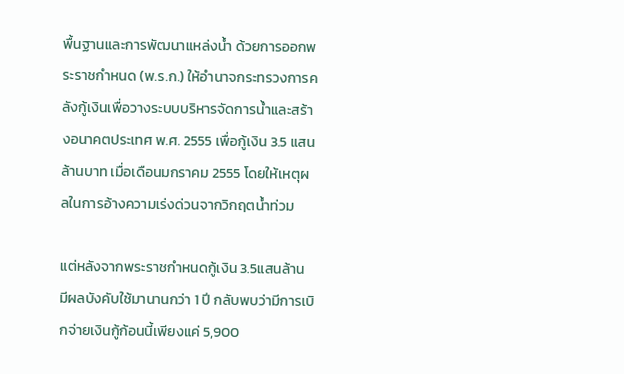พื้นฐานและการพัฒนาแหล่งน้ำ ด้วยการออกพระราชกำหนด (พ.ร.ก.) ให้อำนาจกระทรวงการคลังกู้เงินเพื่อวางระบบบริหารจัดการน้ำและสร้างอนาคตประเทศ พ.ศ. 2555 เพื่อกู้เงิน 3.5 แสนล้านบาท เมื่อเดือนมกราคม 2555 โดยให้เหตุผลในการอ้างความเร่งด่วนจากวิกฤตน้ำท่วม

แต่หลังจากพระราชกำหนดกู้เงิน 3.5แสนล้าน มีผลบังคับใช้มานานกว่า 1 ปี กลับพบว่ามีการเบิกจ่ายเงินกู้ก้อนนี้เพียงแค่ 5,900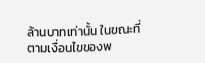ล้านบาทเท่านั้น ในขณะที่ตามเงื่อนไขของพ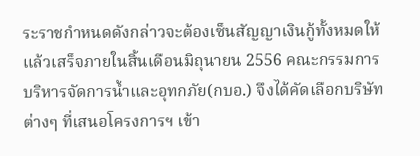ระราชกำหนดดังกล่าวจะต้องเซ็นสัญญาเงินกู้ทั้งหมดให้แล้วเสร็จภายในสิ้นเดือนมิถุนายน 2556 คณะกรรมการบริหารจัดการน้ำและอุทกภัย(กบอ.) จึงได้คัดเลือกบริษัทต่างๆ ที่เสนอโครงการฯ เข้า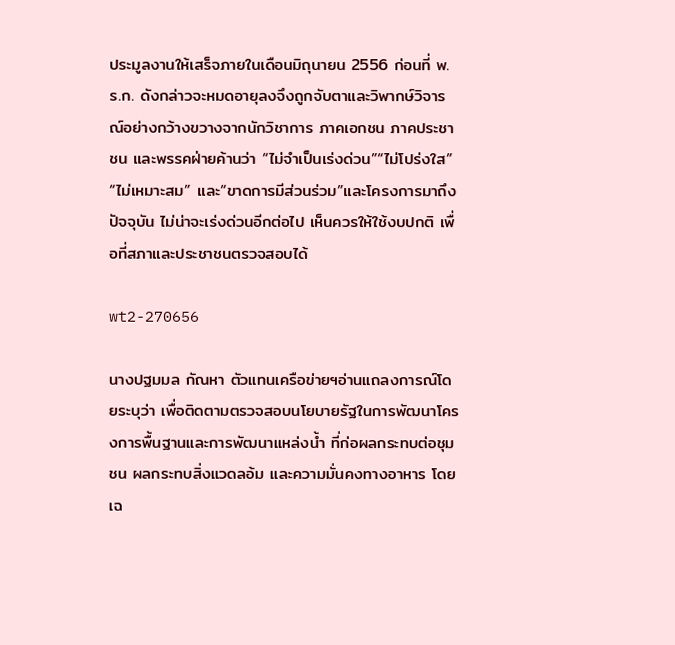ประมูลงานให้เสร็จภายในเดือนมิถุนายน 2556 ก่อนที่ พ.ร.ก. ดังกล่าวจะหมดอายุลงจึงถูกจับตาและวิพากษ์วิจารณ์อย่างกว้างขวางจากนักวิชาการ ภาคเอกชน ภาคประชาชน และพรรคฝ่ายค้านว่า “ไม่จำเป็นเร่งด่วน”“ไม่โปร่งใส” “ไม่เหมาะสม” และ“ขาดการมีส่วนร่วม”และโครงการมาถึงปัจจุบัน ไม่น่าจะเร่งด่วนอีกต่อไป เห็นควรให้ใช้งบปกติ เพื่อที่สภาและประชาชนตรวจสอบได้

wt2-270656

นางปฐมมล กัณหา ตัวแทนเครือข่ายฯอ่านแถลงการณ์โดยระบุว่า เพื่อติดตามตรวจสอบนโยบายรัฐในการพัฒนาโครงการพื้นฐานและการพัฒนาแหล่งน้ำ ที่ก่อผลกระทบต่อชุมชน ผลกระทบสิ่งแวดลอ้ม และความมั่นคงทางอาหาร โดยเฉ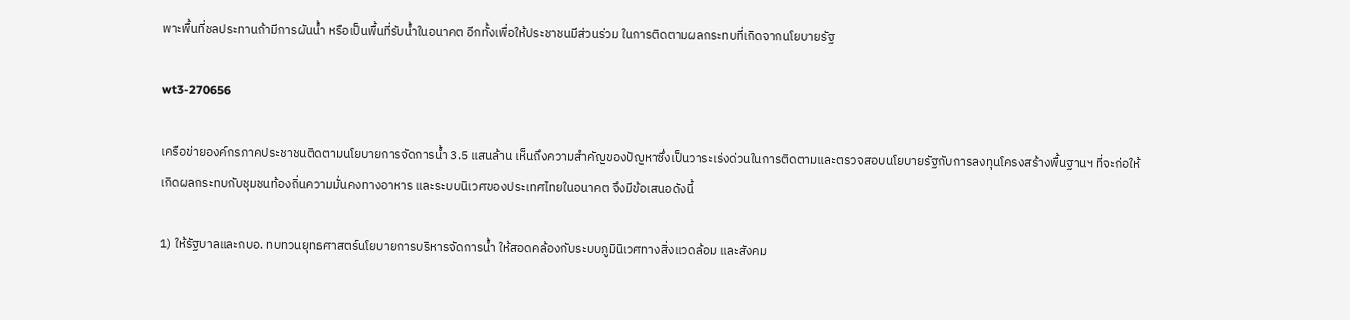พาะพื้นที่ชลประทานถ้ามีการผันน้ำ หรือเป็นพื้นที่รับน้ำในอนาคต อีกทั้งเพื่อให้ประชาชนมีส่วนร่วม ในการติดตามผลกระทบที่เกิดจากนโยบายรัฐ

wt3-270656

เครือข่ายองค์กรภาคประชาชนติดตามนโยบายการจัดการน้ำ 3.5 แสนล้าน เห็นถึงความสำคัญของปัญหาซึ่งเป็นวาระเร่งด่วนในการติดตามและตรวจสอบนโยบายรัฐกับการลงทุนโครงสร้างพื้นฐานฯ ที่จะก่อให้เกิดผลกระทบกับชุมชนท้องถิ่นความมั่นคงทางอาหาร และระบบนิเวศของประเทศไทยในอนาคต จึงมีข้อเสนอดังนี้

1) ให้รัฐบาลและกบอ. ทบทวนยุทธศาสตร์นโยบายการบริหารจัดการน้ำ ให้สอดคล้องกับระบบภูมินิเวศทางสิ่งแวดล้อม และสังคม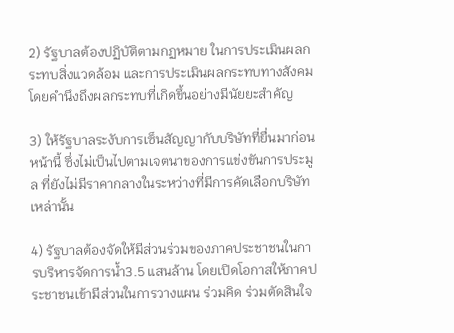2) รัฐบาลต้องปฏิบัติตามกฏหมาย ในการประเมินผลกระทบสิ่งแวดล้อม และการประเมินผลกระทบทางสังคมโดยคำนึงถึงผลกระทบที่เกิดขึ้นอย่างมีนัยยะสำคัญ

3) ให้รัฐบาลระงับการเซ็นสัญญากับบริษัทที่ยื่นมาก่อนหน้านี้ ซึ่งไม่เป็นไปตามเจตนาของการแข่งขันการประมูล ที่ยังไม่มีราคากลางในระหว่างที่มีการคัดเลือกบริษัทเหล่านั้น

4) รัฐบาลต้องจัดให้มีส่วนร่วมของภาคประชาชนในการบริหารจัดการน้ำ3.5 แสนล้าน โดยเปิดโอกาสให้ภาคประชาชนเข้ามีส่วนในการวางแผน ร่วมคิด ร่วมตัดสินใจ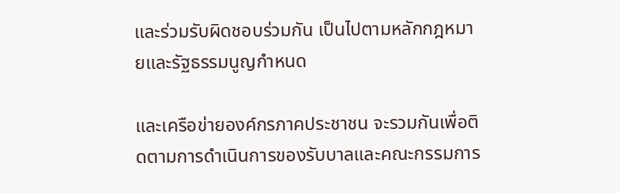และร่วมรับผิดชอบร่วมกัน เป็นไปตามหลักกฎหมายและรัฐธรรมนูญกำหนด

และเครือข่ายองค์กรภาคประชาชน จะรวมกันเพื่อติดตามการดำเนินการของรับบาลและคณะกรรมการ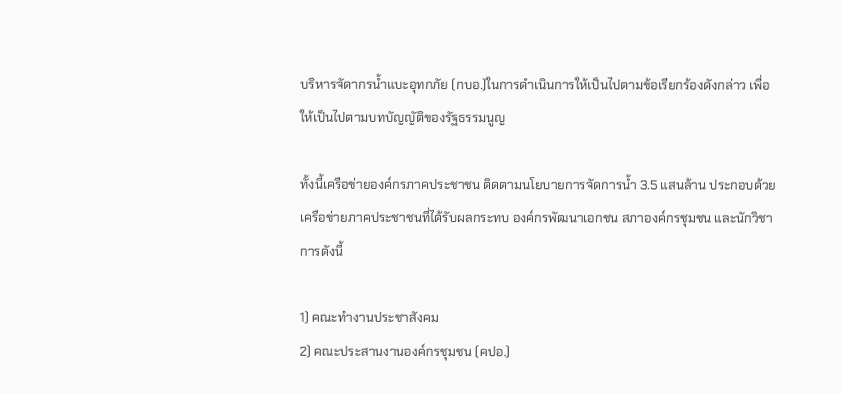บริหารจัดากรน้ำแบะอุทกภัย (กบอ.)ในการดำเนินการให้เป็นไปตามข้อเรียกร้องดังกล่าว เพื่อให้เป็นไปตามบทบัญญัติของรัฐธรรมนูญ

ทั้งนี้เครือข่ายองค์กรภาคประชาชน ติดตามนโยบายการจัดการน้ำ 3.5 แสนล้าน ประกอบด้วยเครือข่ายภาคประชาชนที่ได้รับผลกระทบ องค์กรพัฒนาเอกชน สภาองค์กรชุมชน และนักวิชาการดังนี้

1) คณะทำงานประชาสังคม
2) คณะประสานงานองค์กรชุมชน (คปอ.)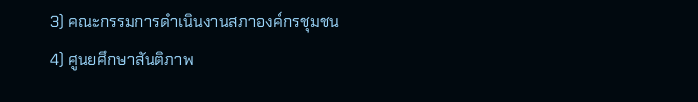3) คณะกรรมการดำเนินงานสภาองค์กรชุมชน
4) ศูนยศึกษาสันติภาพ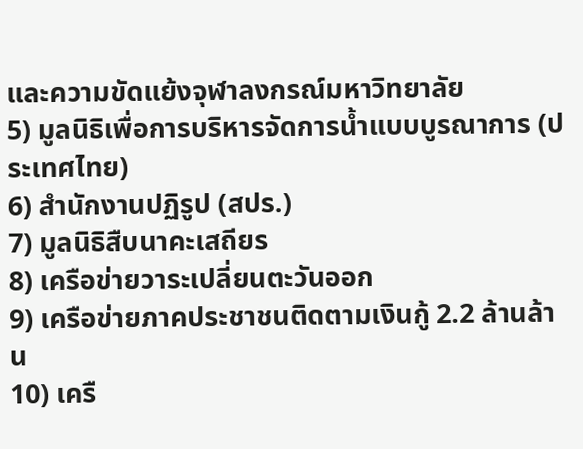และความขัดแย้งจุฬาลงกรณ์มหาวิทยาลัย
5) มูลนิธิเพื่อการบริหารจัดการน้ำแบบบูรณาการ (ประเทศไทย)
6) สำนักงานปฏิรูป (สปร.)
7) มูลนิธิสืบนาคะเสถียร
8) เครือข่ายวาระเปลี่ยนตะวันออก
9) เครือข่ายภาคประชาชนติดตามเงินกู้ 2.2 ล้านล้าน
10) เครื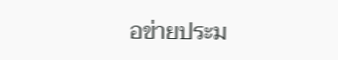อข่ายประม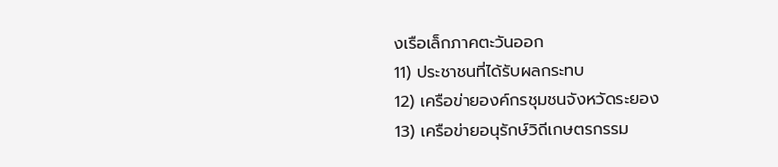งเรือเล็กภาคตะวันออก
11) ประชาชนที่ได้รับผลกระทบ
12) เครือข่ายองค์กรชุมชนจังหวัดระยอง
13) เครือข่ายอนุรักษ์วิถีเกษตรกรรม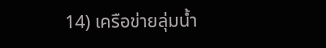14) เครือข่ายลุ่มน้ำ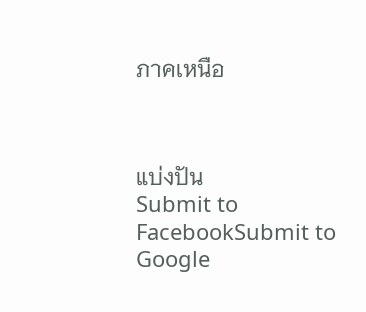ภาคเหนือ



แบ่งปัน
Submit to FacebookSubmit to Google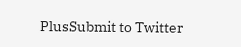PlusSubmit to Twitter